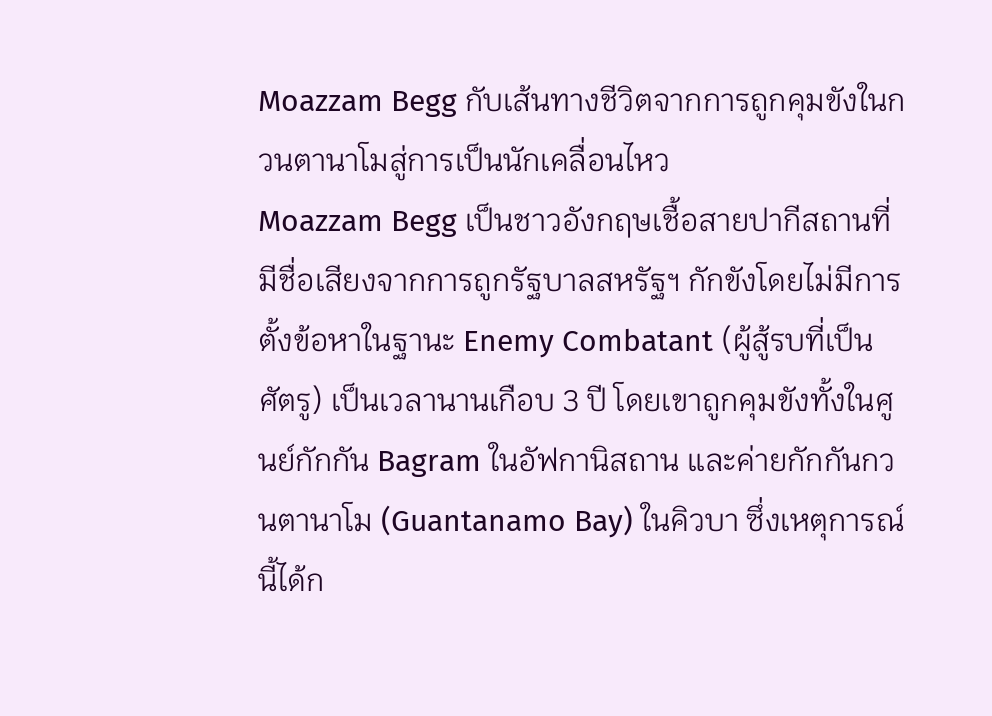Moazzam Begg กับเส้นทางชีวิตจากการถูกคุมขังในกวนตานาโมสู่การเป็นนักเคลื่อนไหว
Moazzam Begg เป็นชาวอังกฤษเชื้อสายปากีสถานที่มีชื่อเสียงจากการถูกรัฐบาลสหรัฐฯ กักขังโดยไม่มีการตั้งข้อหาในฐานะ Enemy Combatant (ผู้สู้รบที่เป็นศัตรู) เป็นเวลานานเกือบ 3 ปี โดยเขาถูกคุมขังทั้งในศูนย์กักกัน Bagram ในอัฟกานิสถาน และค่ายกักกันกวนตานาโม (Guantanamo Bay) ในคิวบา ซึ่งเหตุการณ์นี้ได้ก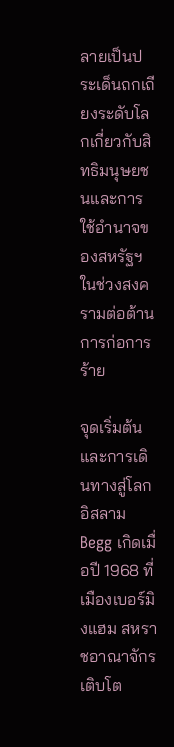ลายเป็นประเด็นถกเถียงระดับโลกเกี่ยวกับสิทธิมนุษยชนและการใช้อำนาจของสหรัฐฯ ในช่วงสงครามต่อต้านการก่อการร้าย

จุดเริ่มต้นและการเดินทางสู่โลกอิสลาม
Begg เกิดเมื่อปี 1968 ที่เมืองเบอร์มิงแฮม สหราชอาณาจักร เติบโต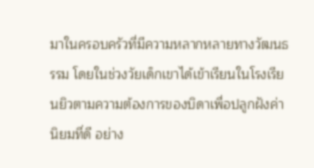มาในครอบครัวที่มีความหลากหลายทางวัฒนธรรม โดยในช่วงวัยเด็กเขาได้เข้าเรียนในโรงเรียนยิวตามความต้องการของบิดาเพื่อปลูกฝังค่านิยมที่ดี อย่าง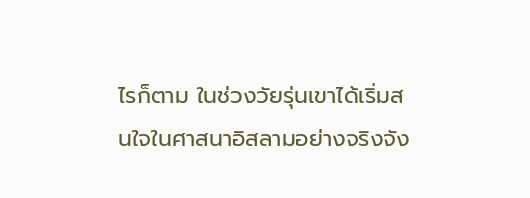ไรก็ตาม ในช่วงวัยรุ่นเขาได้เริ่มสนใจในศาสนาอิสลามอย่างจริงจัง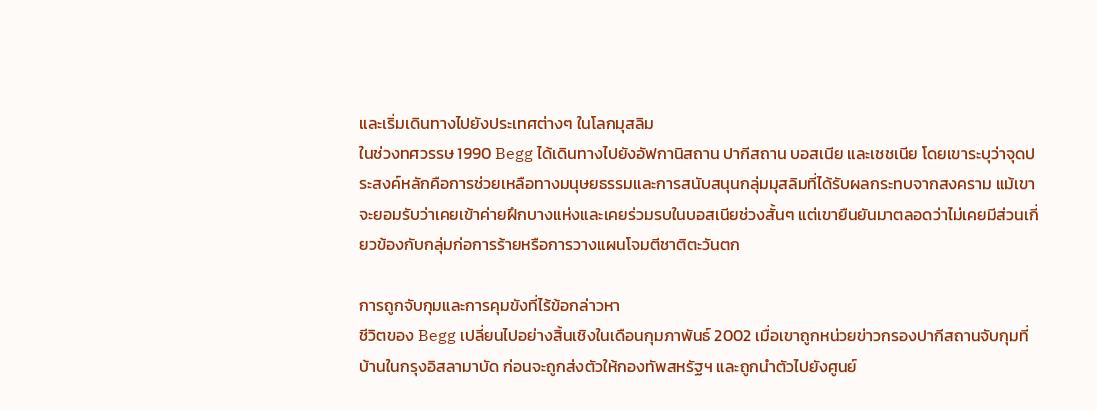และเริ่มเดินทางไปยังประเทศต่างๆ ในโลกมุสลิม
ในช่วงทศวรรษ 1990 Begg ได้เดินทางไปยังอัฟกานิสถาน ปากีสถาน บอสเนีย และเชชเนีย โดยเขาระบุว่าจุดประสงค์หลักคือการช่วยเหลือทางมนุษยธรรมและการสนับสนุนกลุ่มมุสลิมที่ได้รับผลกระทบจากสงคราม แม้เขาจะยอมรับว่าเคยเข้าค่ายฝึกบางแห่งและเคยร่วมรบในบอสเนียช่วงสั้นๆ แต่เขายืนยันมาตลอดว่าไม่เคยมีส่วนเกี่ยวข้องกับกลุ่มก่อการร้ายหรือการวางแผนโจมตีชาติตะวันตก

การถูกจับกุมและการคุมขังที่ไร้ข้อกล่าวหา
ชีวิตของ Begg เปลี่ยนไปอย่างสิ้นเชิงในเดือนกุมภาพันธ์ 2002 เมื่อเขาถูกหน่วยข่าวกรองปากีสถานจับกุมที่บ้านในกรุงอิสลามาบัด ก่อนจะถูกส่งตัวให้กองทัพสหรัฐฯ และถูกนำตัวไปยังศูนย์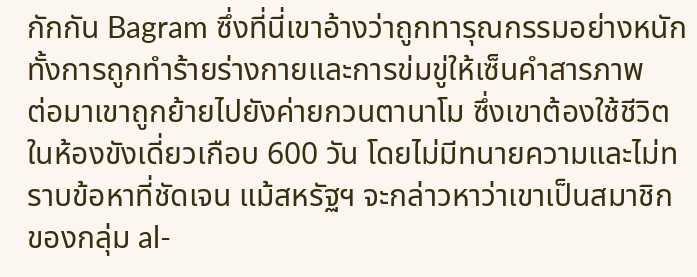กักกัน Bagram ซึ่งที่นี่เขาอ้างว่าถูกทารุณกรรมอย่างหนัก ทั้งการถูกทำร้ายร่างกายและการข่มขู่ให้เซ็นคำสารภาพ
ต่อมาเขาถูกย้ายไปยังค่ายกวนตานาโม ซึ่งเขาต้องใช้ชีวิตในห้องขังเดี่ยวเกือบ 600 วัน โดยไม่มีทนายความและไม่ทราบข้อหาที่ชัดเจน แม้สหรัฐฯ จะกล่าวหาว่าเขาเป็นสมาชิกของกลุ่ม al-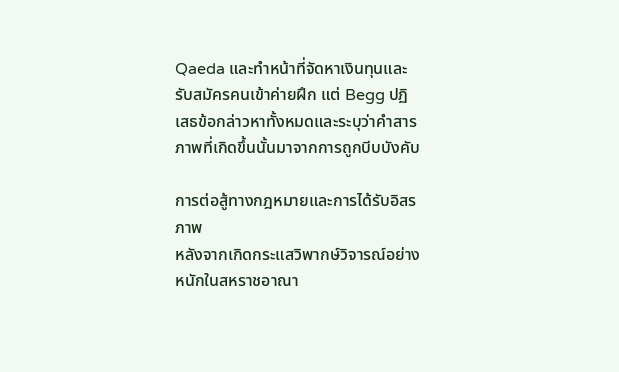Qaeda และทำหน้าที่จัดหาเงินทุนและรับสมัครคนเข้าค่ายฝึก แต่ Begg ปฏิเสธข้อกล่าวหาทั้งหมดและระบุว่าคำสารภาพที่เกิดขึ้นนั้นมาจากการถูกบีบบังคับ

การต่อสู้ทางกฎหมายและการได้รับอิสรภาพ
หลังจากเกิดกระแสวิพากษ์วิจารณ์อย่างหนักในสหราชอาณา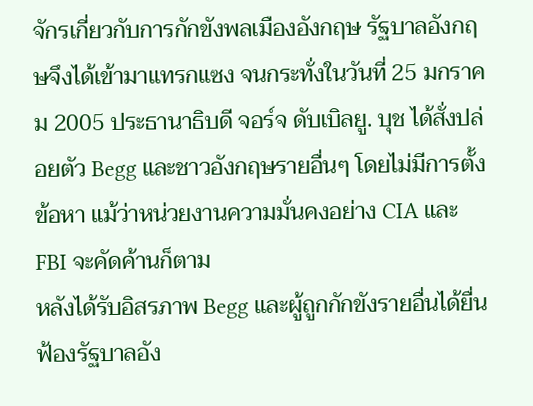จักรเกี่ยวกับการกักขังพลเมืองอังกฤษ รัฐบาลอังกฤษจึงได้เข้ามาแทรกแซง จนกระทั่งในวันที่ 25 มกราคม 2005 ประธานาธิบดี จอร์จ ดับเบิลยู. บุช ได้สั่งปล่อยตัว Begg และชาวอังกฤษรายอื่นๆ โดยไม่มีการตั้งข้อหา แม้ว่าหน่วยงานความมั่นคงอย่าง CIA และ FBI จะคัดค้านก็ตาม
หลังได้รับอิสรภาพ Begg และผู้ถูกกักขังรายอื่นได้ยื่นฟ้องรัฐบาลอัง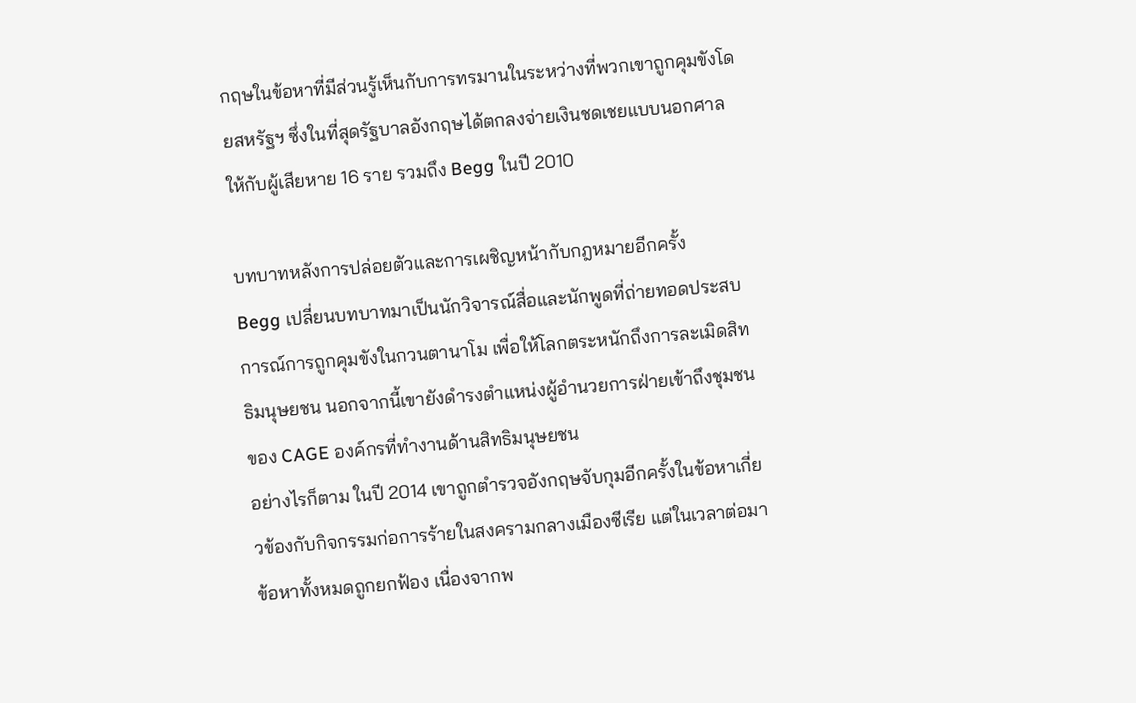กฤษในข้อหาที่มีส่วนรู้เห็นกับการทรมานในระหว่างที่พวกเขาถูกคุมขังโดยสหรัฐฯ ซึ่งในที่สุดรัฐบาลอังกฤษได้ตกลงจ่ายเงินชดเชยแบบนอกศาลให้กับผู้เสียหาย 16 ราย รวมถึง Begg ในปี 2010

บทบาทหลังการปล่อยตัวและการเผชิญหน้ากับกฎหมายอีกครั้ง
Begg เปลี่ยนบทบาทมาเป็นนักวิจารณ์สื่อและนักพูดที่ถ่ายทอดประสบการณ์การถูกคุมขังในกวนตานาโม เพื่อให้โลกตระหนักถึงการละเมิดสิทธิมนุษยชน นอกจากนี้เขายังดำรงตำแหน่งผู้อำนวยการฝ่ายเข้าถึงชุมชนของ CAGE องค์กรที่ทำงานด้านสิทธิมนุษยชน
อย่างไรก็ตาม ในปี 2014 เขาถูกตำรวจอังกฤษจับกุมอีกครั้งในข้อหาเกี่ยวข้องกับกิจกรรมก่อการร้ายในสงครามกลางเมืองซีเรีย แต่ในเวลาต่อมาข้อหาทั้งหมดถูกยกฟ้อง เนื่องจากพ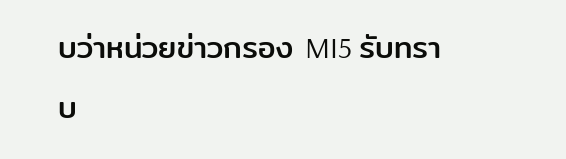บว่าหน่วยข่าวกรอง MI5 รับทราบ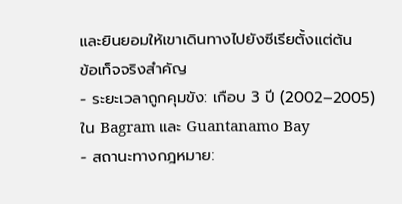และยินยอมให้เขาเดินทางไปยังซีเรียตั้งแต่ต้น
ข้อเท็จจริงสำคัญ
- ระยะเวลาถูกคุมขัง: เกือบ 3 ปี (2002–2005) ใน Bagram และ Guantanamo Bay
- สถานะทางกฎหมาย: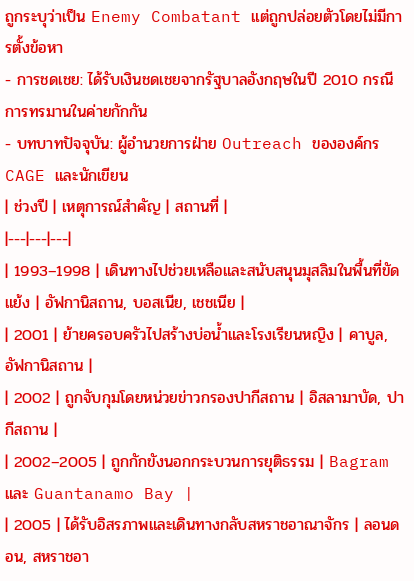ถูกระบุว่าเป็น Enemy Combatant แต่ถูกปล่อยตัวโดยไม่มีการตั้งข้อหา
- การชดเชย: ได้รับเงินชดเชยจากรัฐบาลอังกฤษในปี 2010 กรณีการทรมานในค่ายกักกัน
- บทบาทปัจจุบัน: ผู้อำนวยการฝ่าย Outreach ขององค์กร CAGE และนักเขียน
| ช่วงปี | เหตุการณ์สำคัญ | สถานที่ |
|---|---|---|
| 1993–1998 | เดินทางไปช่วยเหลือและสนับสนุนมุสลิมในพื้นที่ขัดแย้ง | อัฟกานิสถาน, บอสเนีย, เชชเนีย |
| 2001 | ย้ายครอบครัวไปสร้างบ่อน้ำและโรงเรียนหญิง | คาบูล, อัฟกานิสถาน |
| 2002 | ถูกจับกุมโดยหน่วยข่าวกรองปากีสถาน | อิสลามาบัด, ปากีสถาน |
| 2002–2005 | ถูกกักขังนอกกระบวนการยุติธรรม | Bagram และ Guantanamo Bay |
| 2005 | ได้รับอิสรภาพและเดินทางกลับสหราชอาณาจักร | ลอนดอน, สหราชอา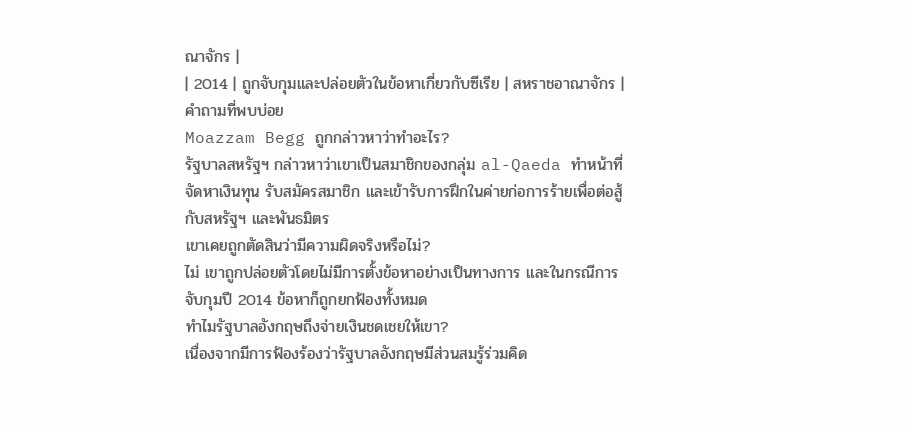ณาจักร |
| 2014 | ถูกจับกุมและปล่อยตัวในข้อหาเกี่ยวกับซีเรีย | สหราชอาณาจักร |
คำถามที่พบบ่อย
Moazzam Begg ถูกกล่าวหาว่าทำอะไร?
รัฐบาลสหรัฐฯ กล่าวหาว่าเขาเป็นสมาชิกของกลุ่ม al-Qaeda ทำหน้าที่จัดหาเงินทุน รับสมัครสมาชิก และเข้ารับการฝึกในค่ายก่อการร้ายเพื่อต่อสู้กับสหรัฐฯ และพันธมิตร
เขาเคยถูกตัดสินว่ามีความผิดจริงหรือไม่?
ไม่ เขาถูกปล่อยตัวโดยไม่มีการตั้งข้อหาอย่างเป็นทางการ และในกรณีการจับกุมปี 2014 ข้อหาก็ถูกยกฟ้องทั้งหมด
ทำไมรัฐบาลอังกฤษถึงจ่ายเงินชดเชยให้เขา?
เนื่องจากมีการฟ้องร้องว่ารัฐบาลอังกฤษมีส่วนสมรู้ร่วมคิด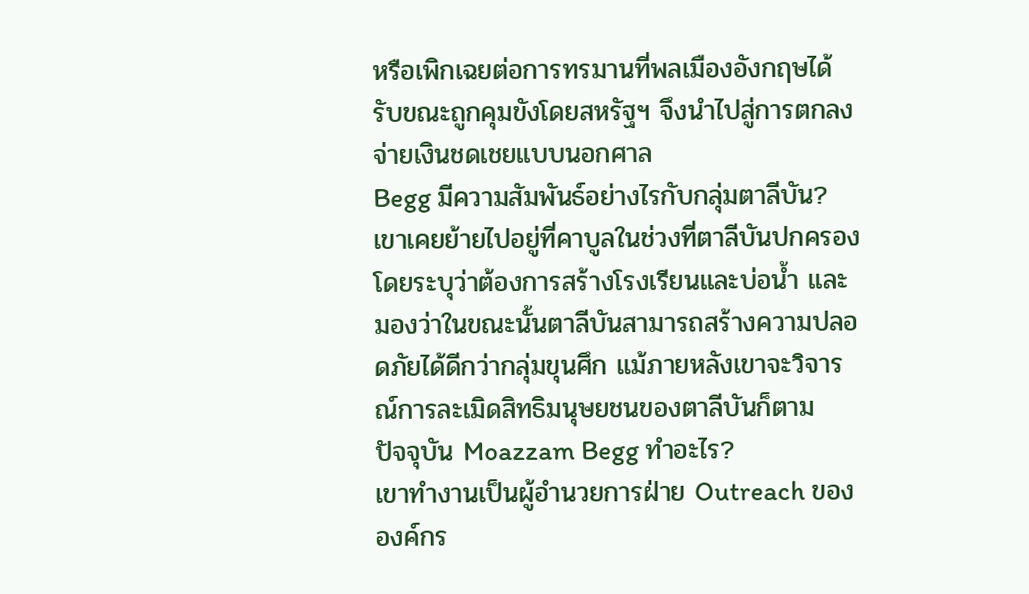หรือเพิกเฉยต่อการทรมานที่พลเมืองอังกฤษได้รับขณะถูกคุมขังโดยสหรัฐฯ จึงนำไปสู่การตกลงจ่ายเงินชดเชยแบบนอกศาล
Begg มีความสัมพันธ์อย่างไรกับกลุ่มตาลีบัน?
เขาเคยย้ายไปอยู่ที่คาบูลในช่วงที่ตาลีบันปกครอง โดยระบุว่าต้องการสร้างโรงเรียนและบ่อน้ำ และมองว่าในขณะนั้นตาลีบันสามารถสร้างความปลอดภัยได้ดีกว่ากลุ่มขุนศึก แม้ภายหลังเขาจะวิจารณ์การละเมิดสิทธิมนุษยชนของตาลีบันก็ตาม
ปัจจุบัน Moazzam Begg ทำอะไร?
เขาทำงานเป็นผู้อำนวยการฝ่าย Outreach ขององค์กร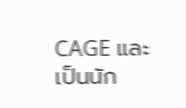CAGE และเป็นนัก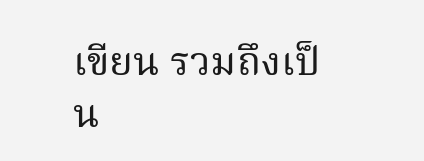เขียน รวมถึงเป็น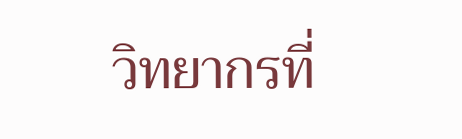วิทยากรที่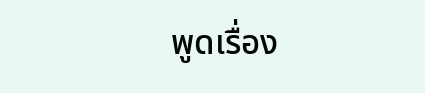พูดเรื่อง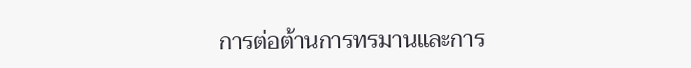การต่อต้านการทรมานและการ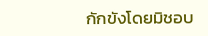กักขังโดยมิชอบ